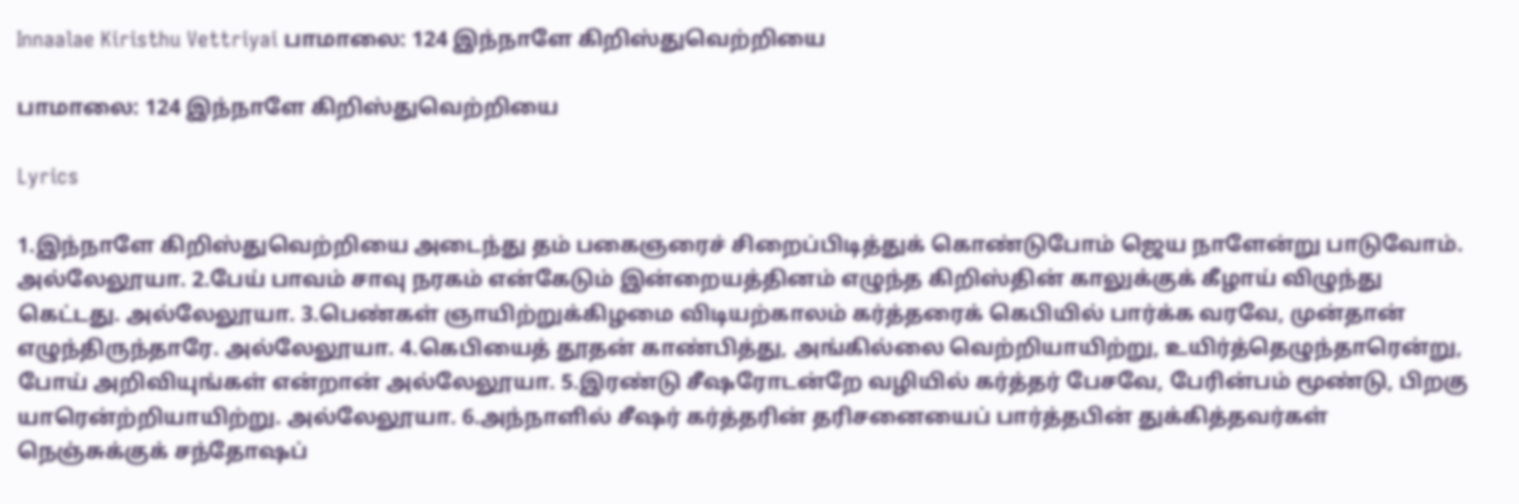Innaalae Kiristhu Vettriyai பாமாலை: 124 இந்நாளே கிறிஸ்துவெற்றியை

பாமாலை: 124 இந்நாளே கிறிஸ்துவெற்றியை

Lyrics

1.இந்நாளே கிறிஸ்துவெற்றியை அடைந்து தம் பகைஞரைச் சிறைப்பிடித்துக் கொண்டுபோம் ஜெய நாளேன்று பாடுவோம். அல்லேலூயா. 2.பேய் பாவம் சாவு நரகம் என்கேடும் இன்றையத்தினம் எழுந்த கிறிஸ்தின் காலுக்குக் கீழாய் விழுந்து கெட்டது. அல்லேலூயா. 3.பெண்கள் ஞாயிற்றுக்கிழமை விடியற்காலம் கர்த்தரைக் கெபியில் பார்க்க வரவே, முன்தான் எழுந்திருந்தாரே. அல்லேலூயா. 4.கெபியைத் தூதன் காண்பித்து, அங்கில்லை வெற்றியாயிற்று, உயிர்த்தெழுந்தாரென்று, போய் அறிவியுங்கள் என்றான் அல்லேலூயா. 5.இரண்டு சீஷரோடன்றே வழியில் கர்த்தர் பேசவே, பேரின்பம் மூண்டு, பிறகு யாரென்ற்றியாயிற்று. அல்லேலூயா. 6.அந்நாளில் சீஷர் கர்த்தரின் தரிசனையைப் பார்த்தபின் துக்கித்தவர்கள் நெஞ்சுக்குக் சந்தோஷப்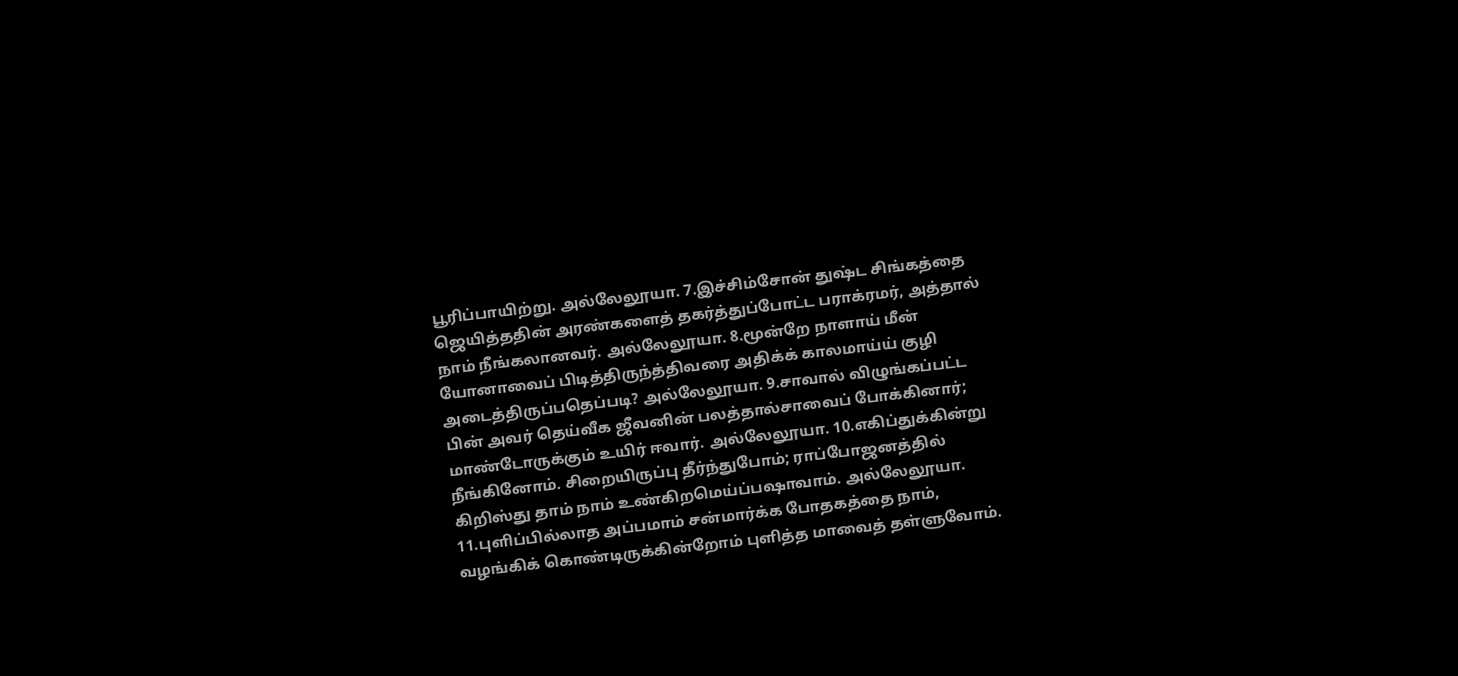பூரிப்பாயிற்று. அல்லேலூயா. 7.இச்சிம்சோன் துஷ்ட சிங்கத்தை ஜெயித்ததின் அரண்களைத் தகர்த்துப்போட்ட பராக்ரமர், அத்தால் நாம் நீங்கலானவர். அல்லேலூயா. 8.மூன்றே நாளாய் மீன் யோனாவைப் பிடித்திருந்த்திவரை அதிக்க் காலமாய்ய் குழி அடைத்திருப்பதெப்படி? அல்லேலூயா. 9.சாவால் விழுங்கப்பட்ட பின் அவர் தெய்வீக ஜீவனின் பலத்தால்சாவைப் போக்கினார்; மாண்டோருக்கும் உயிர் ஈவார். அல்லேலூயா. 10.எகிப்துக்கின்று நீங்கினோம். சிறையிருப்பு தீர்ந்துபோம்; ராப்போஜனத்தில் கிறிஸ்து தாம் நாம் உண்கிறமெய்ப்பஷாவாம். அல்லேலூயா. 11.புளிப்பில்லாத அப்பமாம் சன்மார்க்க போதகத்தை நாம், வழங்கிக் கொண்டிருக்கின்றோம் புளித்த மாவைத் தள்ளுவோம்.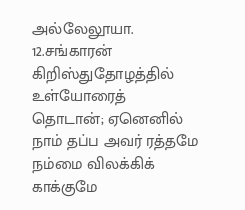அல்லேலூயா. 12.சங்காரன் கிறிஸ்துதோழத்தில் உள்யோரைத் தொடான்; ஏனெனில் நாம் தப்ப அவர் ரத்தமே நம்மை விலக்கிக் காக்குமே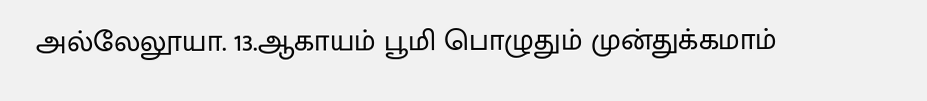அல்லேலூயா. 13.ஆகாயம் பூமி பொழுதும் முன்துக்கமாம்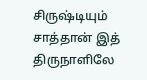சிருஷ்டியும் சாத்தான் இத் திருநாளிலே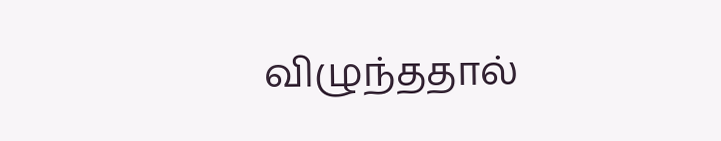விழுந்ததால்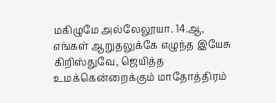மகிழுமே அல்லேலூயா. 14.ஆ, எங்கள் ஆறுதலுக்கே எழுந்த இயேசு கிறிஸ்துவே, ஜெயித்த உமக்கென்றைக்கும் மாதோத்திரம்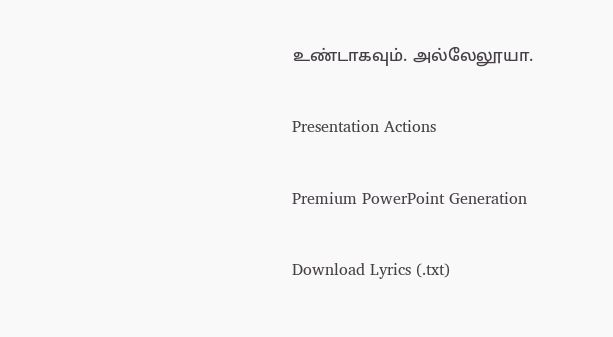உண்டாகவும். அல்லேலூயா.

Presentation Actions

Premium PowerPoint Generation

Download Lyrics (.txt)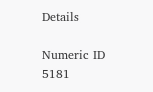Details

Numeric ID
5181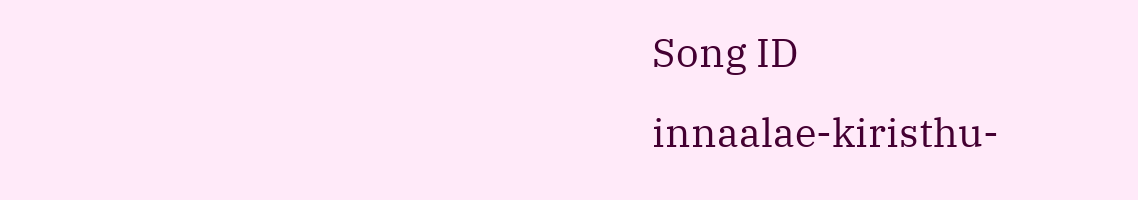Song ID
innaalae-kiristhu-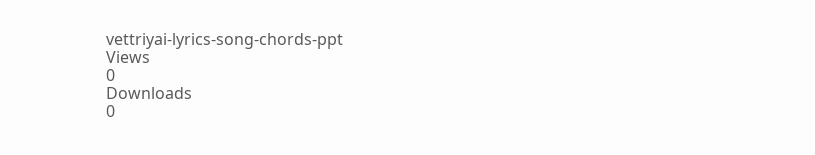vettriyai-lyrics-song-chords-ppt
Views
0
Downloads
0